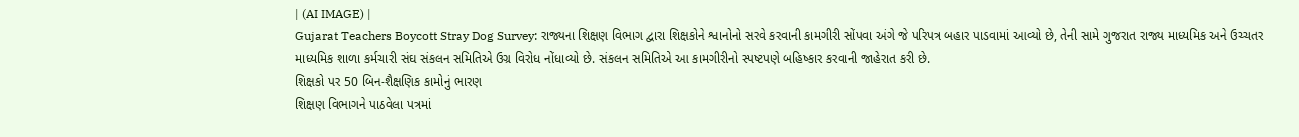| (AI IMAGE) |
Gujarat Teachers Boycott Stray Dog Survey: રાજ્યના શિક્ષણ વિભાગ દ્વારા શિક્ષકોને શ્વાનોનો સરવે કરવાની કામગીરી સોંપવા અંગે જે પરિપત્ર બહાર પાડવામાં આવ્યો છે, તેની સામે ગુજરાત રાજ્ય માધ્યમિક અને ઉચ્ચતર માધ્યમિક શાળા કર્મચારી સંઘ સંકલન સમિતિએ ઉગ્ર વિરોધ નોંધાવ્યો છે. સંકલન સમિતિએ આ કામગીરીનો સ્પષ્ટપણે બહિષ્કાર કરવાની જાહેરાત કરી છે.
શિક્ષકો પર 50 બિન-શૈક્ષણિક કામોનું ભારણ
શિક્ષણ વિભાગને પાઠવેલા પત્રમાં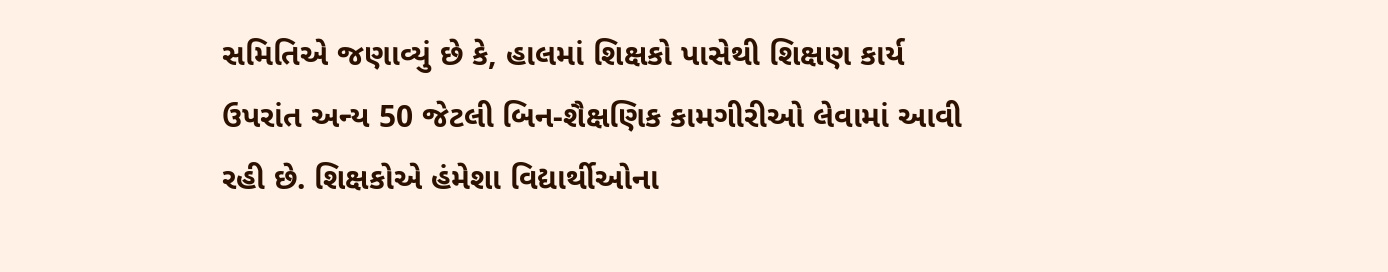સમિતિએ જણાવ્યું છે કે, હાલમાં શિક્ષકો પાસેથી શિક્ષણ કાર્ય ઉપરાંત અન્ય 50 જેટલી બિન-શૈક્ષણિક કામગીરીઓ લેવામાં આવી રહી છે. શિક્ષકોએ હંમેશા વિદ્યાર્થીઓના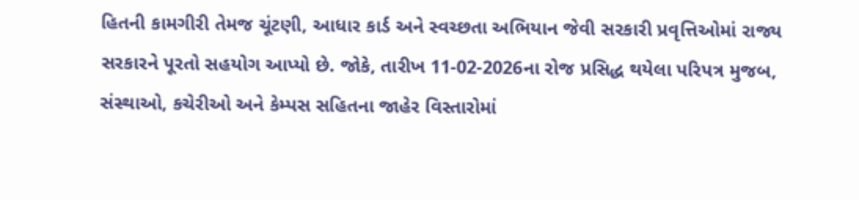હિતની કામગીરી તેમજ ચૂંટણી, આધાર કાર્ડ અને સ્વચ્છતા અભિયાન જેવી સરકારી પ્રવૃત્તિઓમાં રાજ્ય સરકારને પૂરતો સહયોગ આપ્યો છે. જોકે, તારીખ 11-02-2026ના રોજ પ્રસિદ્ધ થયેલા પરિપત્ર મુજબ, સંસ્થાઓ, કચેરીઓ અને કેમ્પસ સહિતના જાહેર વિસ્તારોમાં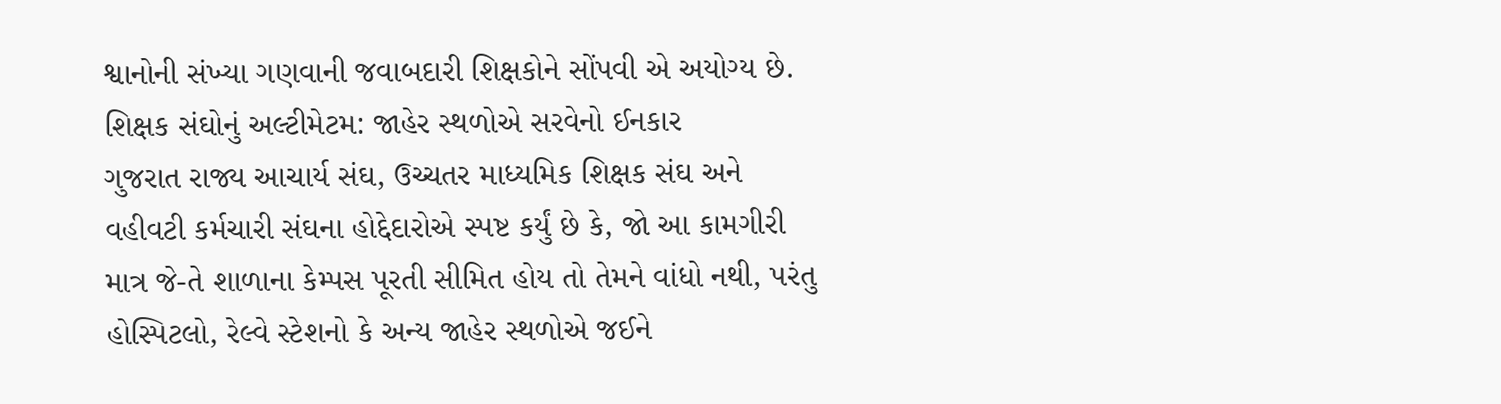શ્વાનોની સંખ્યા ગણવાની જવાબદારી શિક્ષકોને સોંપવી એ અયોગ્ય છે.
શિક્ષક સંઘોનું અલ્ટીમેટમ: જાહેર સ્થળોએ સરવેનો ઈનકાર
ગુજરાત રાજ્ય આચાર્ય સંઘ, ઉચ્ચતર માધ્યમિક શિક્ષક સંઘ અને વહીવટી કર્મચારી સંઘના હોદ્દેદારોએ સ્પષ્ટ કર્યું છે કે, જો આ કામગીરી માત્ર જે-તે શાળાના કેમ્પસ પૂરતી સીમિત હોય તો તેમને વાંધો નથી, પરંતુ હોસ્પિટલો, રેલ્વે સ્ટેશનો કે અન્ય જાહેર સ્થળોએ જઈને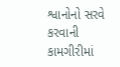શ્વાનોનો સરવે કરવાની કામગીરીમાં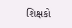શિક્ષકો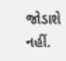જોડાશે નહીં.